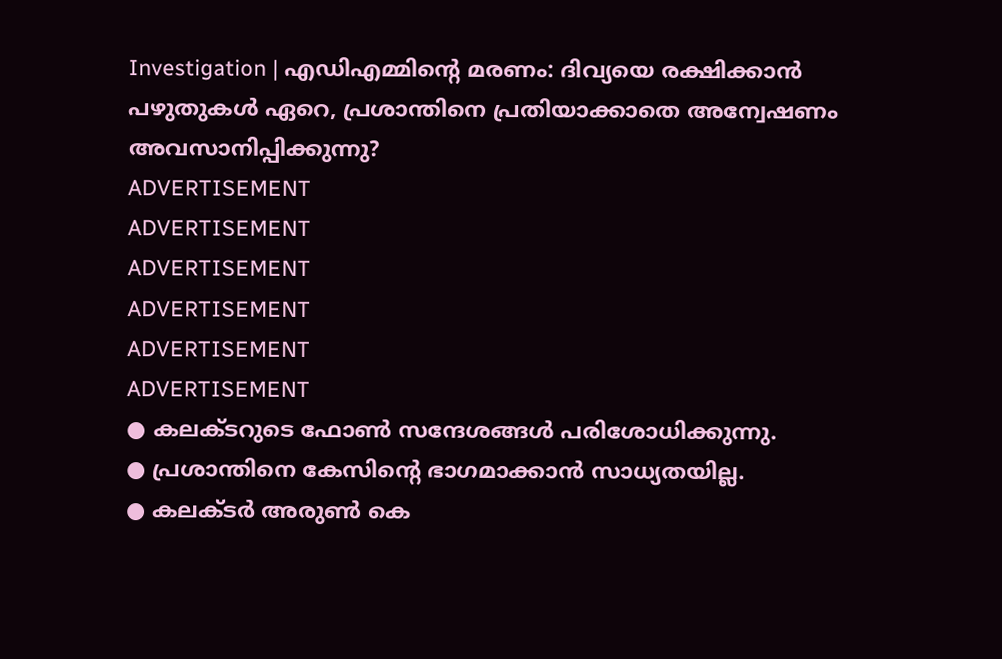Investigation | എഡിഎമ്മിൻ്റെ മരണം: ദിവ്യയെ രക്ഷിക്കാൻ പഴുതുകൾ ഏറെ, പ്രശാന്തിനെ പ്രതിയാക്കാതെ അന്വേഷണം അവസാനിപ്പിക്കുന്നു?
ADVERTISEMENT
ADVERTISEMENT
ADVERTISEMENT
ADVERTISEMENT
ADVERTISEMENT
ADVERTISEMENT
● കലക്ടറുടെ ഫോൺ സന്ദേശങ്ങൾ പരിശോധിക്കുന്നു.
● പ്രശാന്തിനെ കേസിന്റെ ഭാഗമാക്കാൻ സാധ്യതയില്ല.
● കലക്ടർ അരുൺ കെ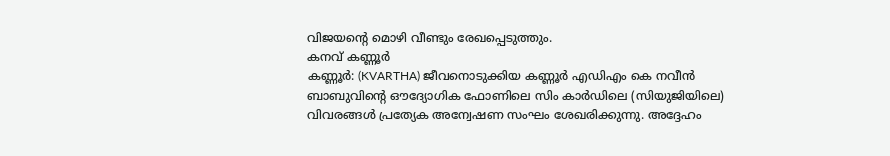വിജയന്റെ മൊഴി വീണ്ടും രേഖപ്പെടുത്തും.
കനവ് കണ്ണൂർ
കണ്ണൂർ: (KVARTHA) ജീവനൊടുക്കിയ കണ്ണൂർ എഡിഎം കെ നവീൻ ബാബുവിൻ്റെ ഔദ്യോഗിക ഫോണിലെ സിം കാർഡിലെ (സിയുജിയിലെ) വിവരങ്ങൾ പ്രത്യേക അന്വേഷണ സംഘം ശേഖരിക്കുന്നു. അദ്ദേഹം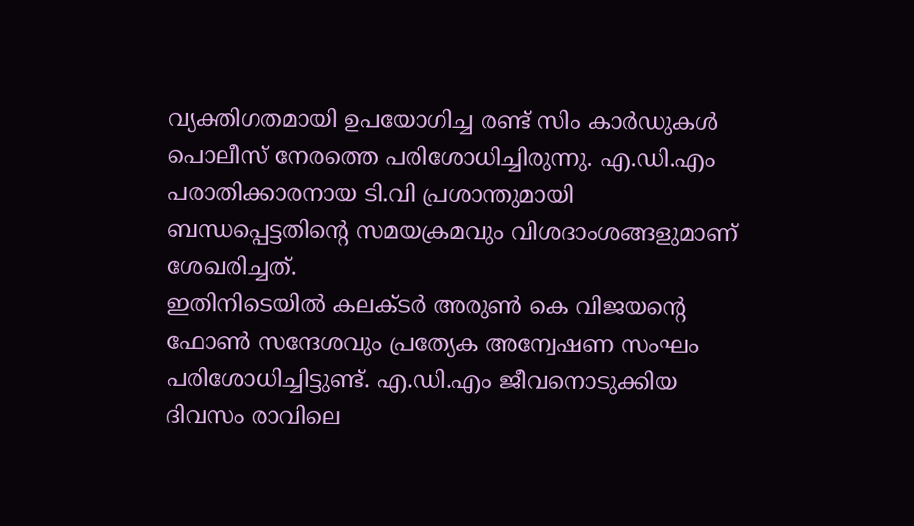വ്യക്തിഗതമായി ഉപയോഗിച്ച രണ്ട് സിം കാർഡുകൾ പൊലീസ് നേരത്തെ പരിശോധിച്ചിരുന്നു. എ.ഡി.എം പരാതിക്കാരനായ ടി.വി പ്രശാന്തുമായി ബന്ധപ്പെട്ടതിൻ്റെ സമയക്രമവും വിശദാംശങ്ങളുമാണ് ശേഖരിച്ചത്.
ഇതിനിടെയിൽ കലക്ടർ അരുൺ കെ വിജയൻ്റെ ഫോൺ സന്ദേശവും പ്രത്യേക അന്വേഷണ സംഘം പരിശോധിച്ചിട്ടുണ്ട്. എ.ഡി.എം ജീവനൊടുക്കിയ ദിവസം രാവിലെ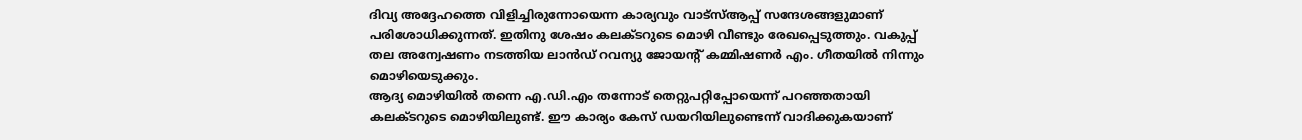ദിവ്യ അദ്ദേഹത്തെ വിളിച്ചിരുന്നോയെന്ന കാര്യവും വാട്സ്ആപ്പ് സന്ദേശങ്ങളുമാണ് പരിശോധിക്കുന്നത്. ഇതിനു ശേഷം കലക്ടറുടെ മൊഴി വീണ്ടും രേഖപ്പെടുത്തും. വകുപ്പ് തല അന്വേഷണം നടത്തിയ ലാൻഡ് റവന്യു ജോയൻ്റ് കമ്മിഷണർ എം. ഗീതയിൽ നിന്നും മൊഴിയെടുക്കും.
ആദ്യ മൊഴിയിൽ തന്നെ എ.ഡി.എം തന്നോട് തെറ്റുപറ്റിപ്പോയെന്ന് പറഞ്ഞതായി കലക്ടറുടെ മൊഴിയിലുണ്ട്. ഈ കാര്യം കേസ് ഡയറിയിലുണ്ടെന്ന് വാദിക്കുകയാണ്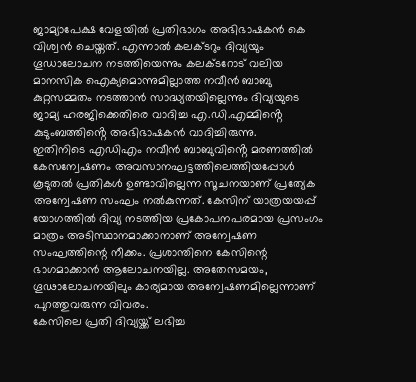ജാമ്യാപേക്ഷ വേളയിൽ പ്രതിഭാഗം അഭിഭാഷകൻ കെ വിശ്വൻ ചെയ്തത്. എന്നാൽ കലക്ടറും ദിവ്യയും ഗൂഡാലോചന നടത്തിയെന്നും കലക്ടറോട് വലിയ മാനസിക ഐക്യമൊന്നുമില്ലാത്ത നവീൻ ബാബു കുറ്റസമ്മതം നടത്താൻ സാദ്ധ്യതയില്ലെന്നും ദിവ്യയുടെ ജാമ്യ ഹരജിക്കെതിരെ വാദിച്ച എ.ഡി.എമ്മിൻ്റെ കുടുംബത്തിൻ്റെ അഭിഭാഷകൻ വാദിച്ചിരുന്നു.
ഇതിനിടെ എഡിഎം നവീൻ ബാബുവിൻ്റെ മരണത്തിൽ കേസന്വേഷണം അവസാനഘട്ടത്തിലെത്തിയപ്പോൾ കൂടുതൽ പ്രതികൾ ഉണ്ടാവില്ലെന്ന സൂചനയാണ് പ്രത്യേക അന്വേഷണ സംഘം നൽകുന്നത്. കേസിന് യാത്രയയപ്പ് യോഗത്തിൽ ദിവ്യ നടത്തിയ പ്രകോപനപരമായ പ്രസംഗം മാത്രം അടിസ്ഥാനമാക്കാനാണ് അന്വേഷണ സംഘത്തിന്റെ നീക്കം. പ്രശാന്തിനെ കേസിന്റെ ഭാഗമാക്കാൻ ആലോചനയില്ല. അതേസമയം, ഗൂഢാലോചനയിലും കാര്യമായ അന്വേഷണമില്ലെന്നാണ് പുറത്തുവരുന്ന വിവരം.
കേസിലെ പ്രതി ദിവ്യയ്ക്ക് ലഭിച്ച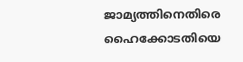ജാമ്യത്തിനെതിരെ ഹൈക്കോടതിയെ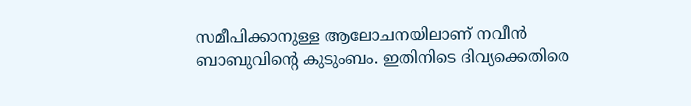സമീപിക്കാനുള്ള ആലോചനയിലാണ് നവീൻ ബാബുവിൻ്റെ കുടുംബം. ഇതിനിടെ ദിവ്യക്കെതിരെ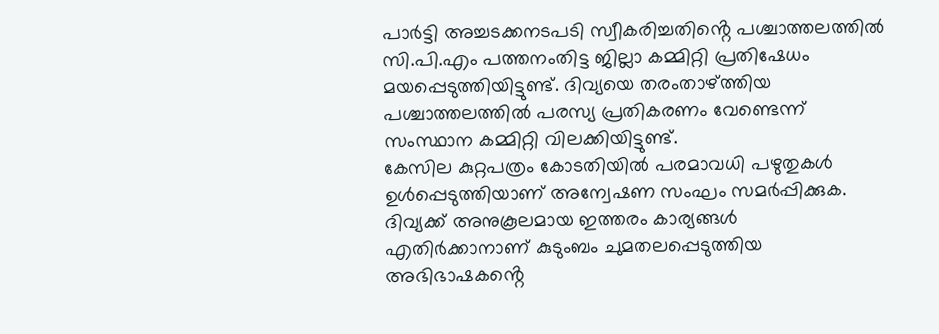പാർട്ടി അച്ചടക്കനടപടി സ്വീകരിച്ചതിൻ്റെ പശ്ചാത്തലത്തിൽ സി.പി.എം പത്തനംതിട്ട ജില്ലാ കമ്മിറ്റി പ്രതിഷേധം മയപ്പെടുത്തിയിട്ടുണ്ട്. ദിവ്യയെ തരംതാഴ്ത്തിയ പശ്ചാത്തലത്തിൽ പരസ്യ പ്രതികരണം വേണ്ടെന്ന് സംസ്ഥാന കമ്മിറ്റി വിലക്കിയിട്ടുണ്ട്.
കേസില കുറ്റപത്രം കോടതിയിൽ പരമാവധി പഴുതുകൾ ഉൾപ്പെടുത്തിയാണ് അന്വേഷണ സംഘം സമർപ്പിക്കുക. ദിവ്യക്ക് അനുകൂലമായ ഇത്തരം കാര്യങ്ങൾ എതിർക്കാനാണ് കുടുംബം ചുമതലപ്പെടുത്തിയ അഭിഭാഷകൻ്റെ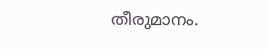തീരുമാനം.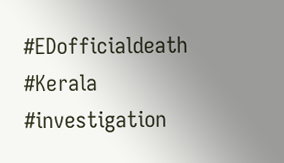#EDofficialdeath #Kerala #investigation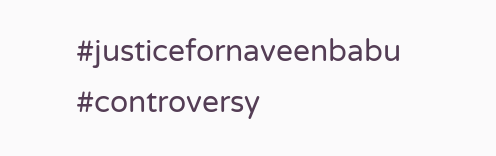#justicefornaveenbabu #controversy